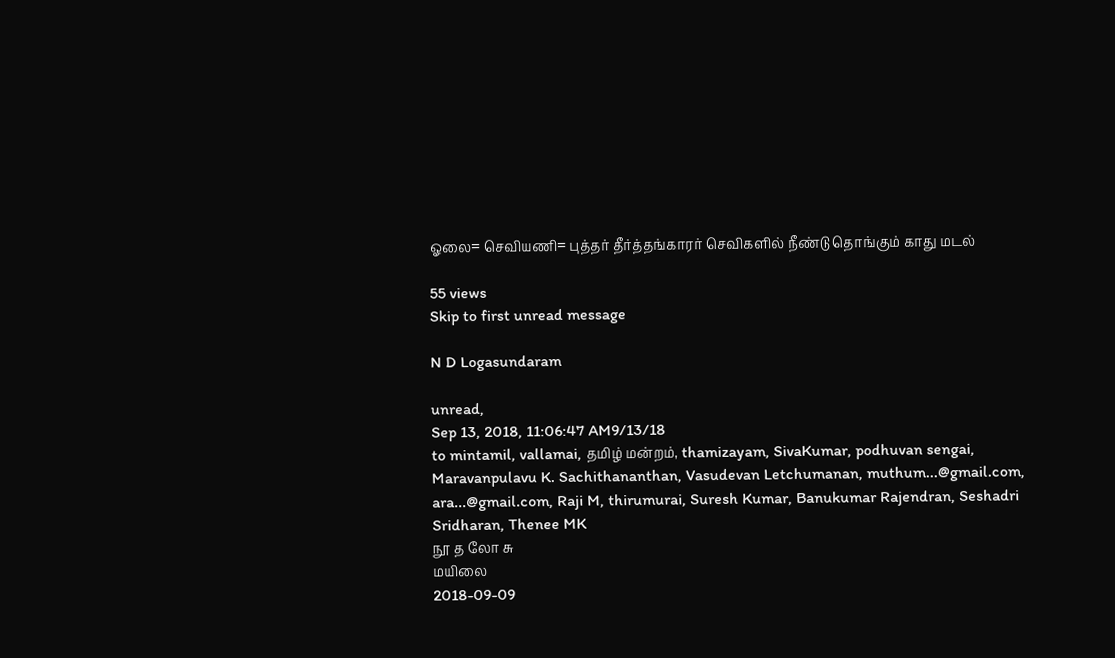ஓலை= செவியணி= புத்தர் தீர்த்தங்காரர் செவிகளில் நீண்டு தொங்கும் காது மடல்

55 views
Skip to first unread message

N D Logasundaram

unread,
Sep 13, 2018, 11:06:47 AM9/13/18
to mintamil, vallamai, தமிழ் மன்றம், thamizayam, SivaKumar, podhuvan sengai, Maravanpulavu K. Sachithananthan, Vasudevan Letchumanan, muthum...@gmail.com, ara...@gmail.com, Raji M, thirumurai, Suresh Kumar, Banukumar Rajendran, Seshadri Sridharan, Thenee MK
நூ த லோ சு
மயிலை
2018-09-09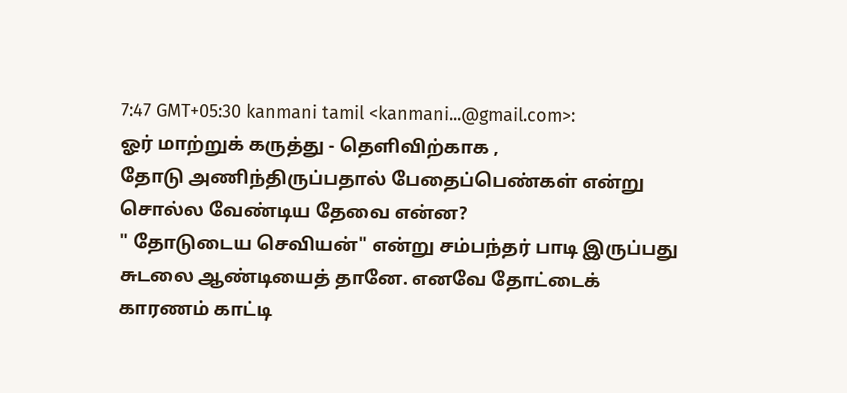7:47 GMT+05:30 kanmani tamil <kanmani...@gmail.com>:
ஓர் மாற்றுக் கருத்து - தெளிவிற்காக ,
தோடு அணிந்திருப்பதால் பேதைப்பெண்கள் என்று சொல்ல வேண்டிய தேவை என்ன?
" தோடுடைய செவியன்" என்று சம்பந்தர் பாடி இருப்பது சுடலை ஆண்டியைத் தானே. எனவே தோட்டைக் காரணம் காட்டி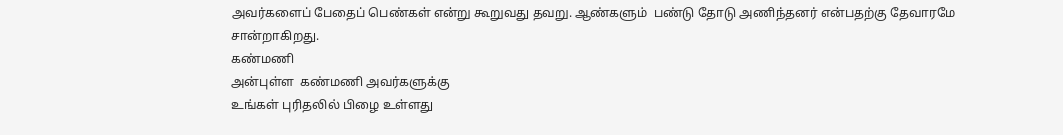அவர்களைப் பேதைப் பெண்கள் என்று கூறுவது தவறு. ஆண்களும்  பண்டு தோடு அணிந்தனர் என்பதற்கு தேவாரமே சான்றாகிறது.
கண்மணி
அன்புள்ள  கண்மணி அவர்களுக்கு
உங்கள் புரிதலில் பிழை உள்ளது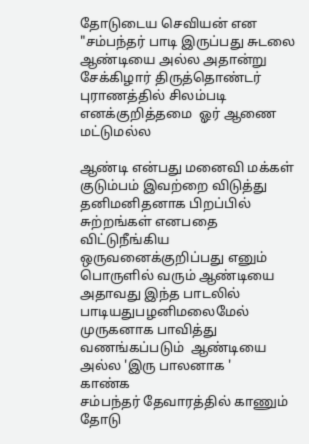தோடுடைய செவியன் என "சம்பந்தர் பாடி இருப்பது சுடலை ஆண்டியை அல்ல அதான்று
சேக்கிழார் திருத்தொண்டர் புராணத்தில் சிலம்படி எனக்குறித்தமை  ஓர் ஆணை மட்டுமல்ல

ஆண்டி என்பது மனைவி மக்கள் குடும்பம் இவற்றை விடுத்து தனிமனிதனாக பிறப்பில் சுற்றங்கள் எனபதை விட்டுநீங்கிய ஒருவனைக்குறிப்பது எனும் பொருளில் வரும் ஆண்டியை அதாவது இந்த பாடலில்
பாடியதுபழனிமலைமேல் முருகனாக பாவித்து வணங்கப்படும்  ஆண்டியை அல்ல 'இரு பாலனாக '
காண்க
சம்பந்தர் தேவாரத்தில் காணும் தோடு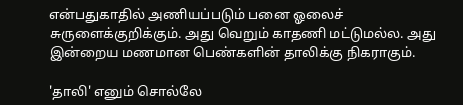என்பதுகாதில் அணியப்படும் பனை ஓலைச் சுருளைக்குறிக்கும். அது வெறும் காதணி மட்டுமல்ல. அது இன்றைய மணமான பெண்களின் தாலிக்கு நிகராகும்.

'தாலி' எனும் சொல்லே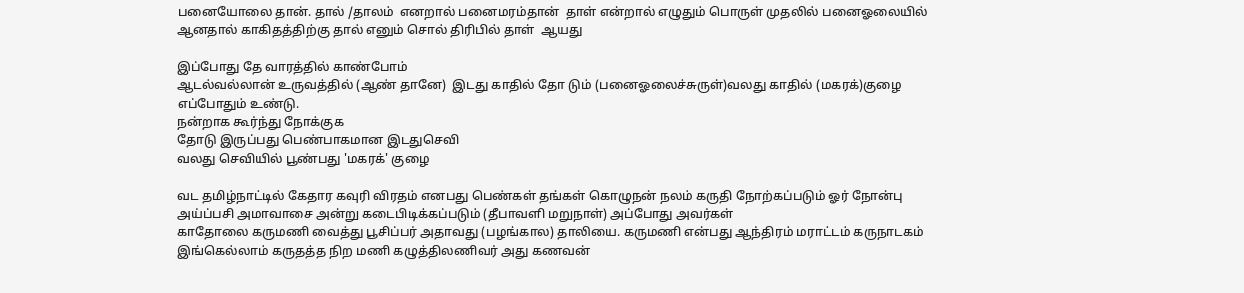பனையோலை தான். தால் /தாலம்  எனறால் பனைமரம்தான்  தாள் என்றால் எழுதும் பொருள் முதலில் பனைஓலையில் ஆனதால் காகிதத்திற்கு தால் எனும் சொல் திரிபில் தாள்  ஆயது

இப்போது தே வாரத்தில் காண்போம்
ஆடல்வல்லான் உருவத்தில் (ஆண் தானே)  இடது காதில் தோ டும் (பனைஓலைச்சுருள்)வலது காதில் (மகரக்)குழை எப்போதும் உண்டு.
நன்றாக கூர்ந்து நோக்குக
தோடு இருப்பது பெண்பாகமான இடதுசெவி
வலது செவியில் பூண்பது 'மகரக்' குழை

வட தமிழ்நாட்டில் கேதார கவுரி விரதம் எனபது பெண்கள் தங்கள் கொழுநன் நலம் கருதி நோற்கப்படும் ஓர் நோன்பு அய்ப்பசி அமாவாசை அன்று கடைபிடிக்கப்படும் (தீபாவளி மறுநாள்) அப்போது அவர்கள்
காதோலை கருமணி வைத்து பூசிப்பர் அதாவது (பழங்கால) தாலியை. கருமணி என்பது ஆந்திரம் மராட்டம் கருநாடகம் இங்கெல்லாம் கருதத்த நிற மணி கழுத்திலணிவர் அது கணவன்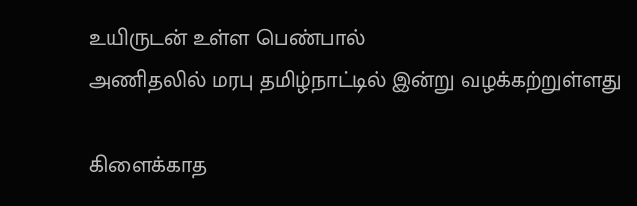உயிருடன் உள்ள பெண்பால்
அணிதலில் மரபு தமிழ்நாட்டில் இன்று வழக்கற்றுள்ளது

கிளைக்காத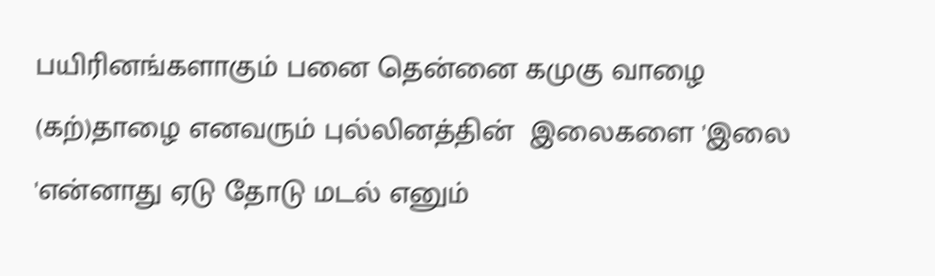பயிரினங்களாகும் பனை தென்னை கமுகு வாழை (கற்)தாழை எனவரும் புல்லினத்தின்  இலைகளை 'இலை 'என்னாது ஏடு தோடு மடல் எனும்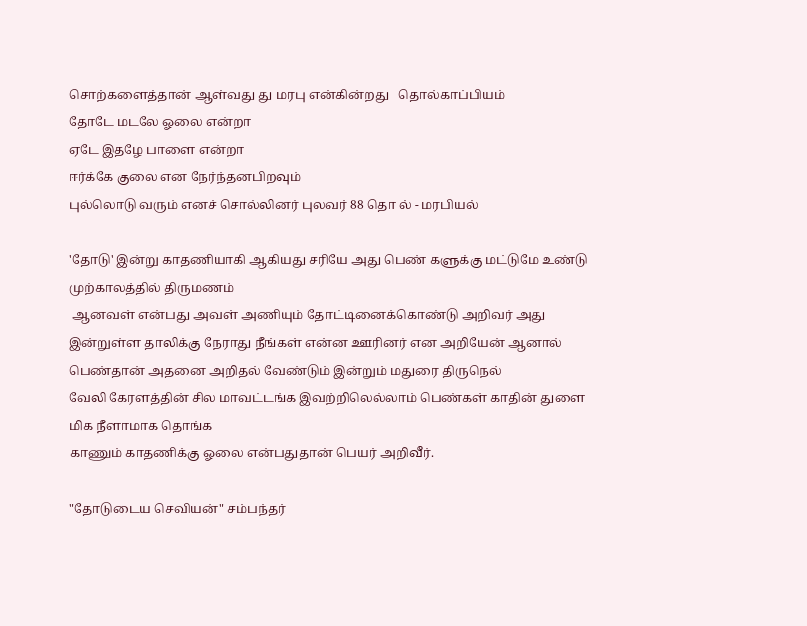சொற்களைத்தான் ஆள்வது து மரபு என்கின்றது   தொல்காப்பியம்
தோடே மடலே ஓலை என்றா
ஏடே இதழே பாளை என்றா
ஈர்க்கே குலை என நேர்ந்தனபிறவும்
புல்லொடு வரும் எனச் சொல்லினர் புலவர் 88 தொ ல் - மரபியல்

'தோடு' இன்று காதணியாகி ஆகியது சரியே அது பெண் களுக்கு மட்டுமே உண்டு முற்காலத்தில் திருமணம்
 ஆனவள் என்பது அவள் அணியும் தோட்டினைக்கொண்டு அறிவர் அது இன்றுள்ள தாலிக்கு நேராது நீங்கள் என்ன ஊரினர் என அறியேன் ஆனால் பெண்தான் அதனை அறிதல் வேண்டும் இன்றும் மதுரை திருநெல்
வேலி கேரளத்தின் சில மாவட்டங்க இவற்றிலெல்லாம் பெண்கள் காதின் துளை மிக நீளாமாக தொங்க
காணும் காதணிக்கு ஓலை என்பதுதான் பெயர் அறிவீர்.

"தோடுடைய செவியன்" சம்பந்தர்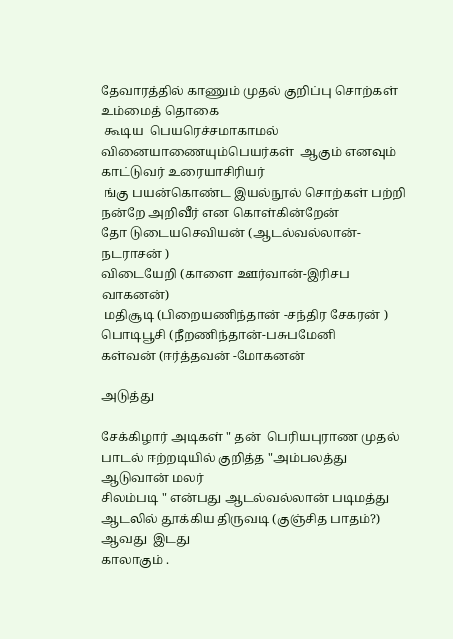தேவாரத்தில் காணும் முதல் குறிப்பு சொற்கள்  உம்மைத் தொகை
 கூடிய  பெயரெச்சமாகாமல்  வினையாணையும்பெயர்கள்  ஆகும் எனவும் காட்டுவர் உரையாசிரியர்
 ங்கு பயன்கொண்ட இயல்நூல் சொற்கள் பற்றி நன்றே அறிவீர் என கொள்கின்றேன்
தோ டுடையசெவியன் (ஆடல்வல்லான்-நடராசன் )
விடையேறி (காளை ஊர்வான்-இரிசப வாகனன்)
 மதிசூடி (பிறையணிந்தான் -சந்திர சேகரன் )
பொடிபூசி (நீறணிந்தான்-பசுபமேனி
கள்வன் (ஈர்த்தவன் -மோகனன்

அடுத்து

சேக்கிழார் அடிகள் " தன்  பெரியபுராண முதல் பாடல் ஈற்றடியில் குறித்த "அம்பலத்து ஆடுவான் மலர்
சிலம்படி " என்பது ஆடல்வல்லான் படிமத்து ஆடலில் தூக்கிய திருவடி (குஞ்சித பாதம்?) ஆவது  இடது
காலாகும் .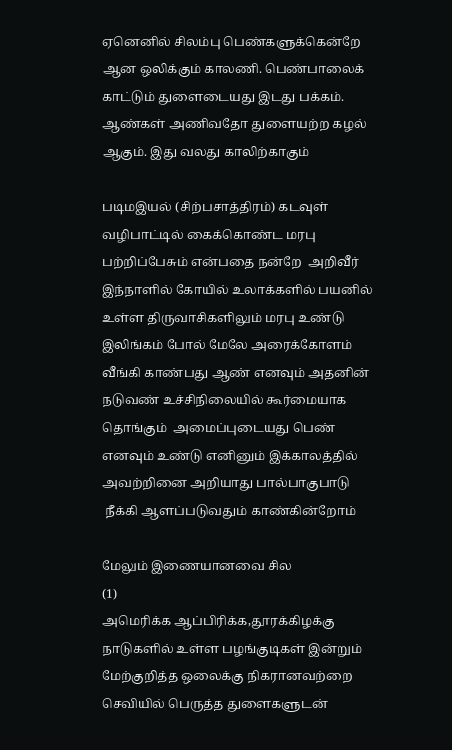ஏனெனில் சிலம்பு பெண்களுக்கென்றே  ஆன ஒலிக்கும் காலணி. பெண்பாலைக் காட்டும் துளைடையது இடது பக்கம். ஆண்கள் அணிவதோ துளையற்ற கழல் ஆகும். இது வலது காலிற்காகும்

படிமஇயல் (சிற்பசாத்திரம்) கடவுள் வழிபாட்டில் கைக்கொண்ட மரபு பற்றிப்பேசும் என்பதை நன்றே  அறிவீர்
இந்நாளில் கோயில் உலாக்களில் பயனில் உள்ள திருவாசிகளிலும் மரபு உண்டு இலிங்கம் போல் மேலே அரைக்கோளம் வீங்கி காண்பது ஆண் எனவும் அதனின் நடுவண் உச்சிநிலையில் கூர்மையாக  தொங்கும்  அமைப்புடையது பெண் எனவும் உண்டு எனினும் இக்காலத்தில் அவற்றினை அறியாது பால்பாகுபாடு
 நீக்கி ஆளப்படுவதும் காண்கின்றோம்

மேலும் இணையானவை சில
(1)
அமெரிக்க ஆப்பிரிக்க,தூரக்கிழக்கு நாடுகளில் உள்ள பழங்குடிகள் இன்றும் மேற்குறித்த ஒலைக்கு நிகரானவற்றை செவியில் பெருத்த துளைகளுடன்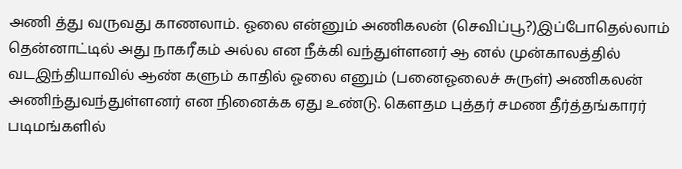அணி த்து வருவது காணலாம். ஓலை என்னும் அணிகலன் (செவிப்பூ?)இப்போதெல்லாம் தென்னாட்டில் அது நாகரீகம் அல்ல என நீக்கி வந்துள்ளனர் ஆ னல் முன்காலத்தில் வடஇந்தியாவில் ஆண் களும் காதில் ஓலை எனும் (பனைஓலைச் சுருள்) அணிகலன் அணிந்துவந்துள்ளனர் என நினைக்க ஏது உண்டு. கௌதம புத்தர் சமண தீர்த்தங்காரர் படிமங்களில்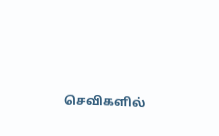செவிகளில்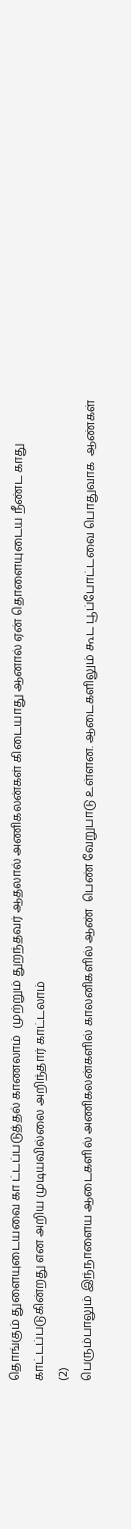தொங்கும் துளையுடையவை கா ட்டப்படுத்தல் காணலாம்  முற்றும் துறந்தவர் ஆதலால் அணிகலன்கள் கிடையாது ஆனால் ஏன் தொளையுடைய நீண்ட காது காட்டப்படுகின்றது என அறிய முடியவில்லை அறிந்தார் காட்டலாம்
(2)
பெரும்பாலும் இந்நாளைய ஆடைகளில் அணிகலன்களில் காலனிகளில் ஆண்  பெண் வேறுபாடு உள்ளன. ஆடைகளிலும் கூட பூப்போட்டவை பொதுவாக  ஆண்கள்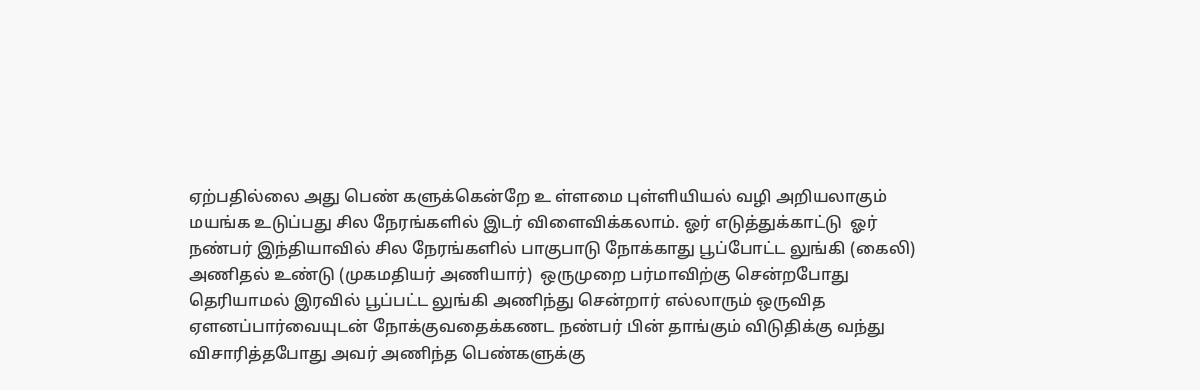ஏற்பதில்லை அது பெண் களுக்கென்றே உ ள்ளமை புள்ளியியல் வழி அறியலாகும் மயங்க உடுப்பது சில நேரங்களில் இடர் விளைவிக்கலாம். ஓர் எடுத்துக்காட்டு  ஓர் நண்பர் இந்தியாவில் சில நேரங்களில் பாகுபாடு நோக்காது பூப்போட்ட லுங்கி (கைலி) அணிதல் உண்டு (முகமதியர் அணியார்)  ஒருமுறை பர்மாவிற்கு சென்றபோது தெரியாமல் இரவில் பூப்பட்ட லுங்கி அணிந்து சென்றார் எல்லாரும் ஒருவித ஏளனப்பார்வையுடன் நோக்குவதைக்கணட நண்பர் பின் தாங்கும் விடுதிக்கு வந்து விசாரித்தபோது அவர் அணிந்த பெண்களுக்கு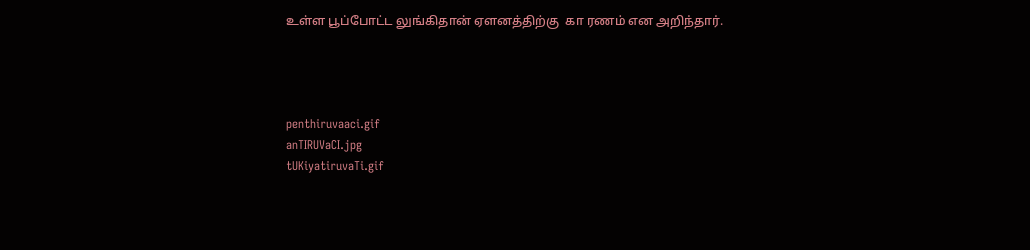உள்ள பூப்போட்ட லுங்கிதான் ஏளனத்திற்கு  கா ரணம் என அறிந்தார்.




penthiruvaaci.gif
anTIRUVaCI.jpg
tUKiyatiruvaTi.gif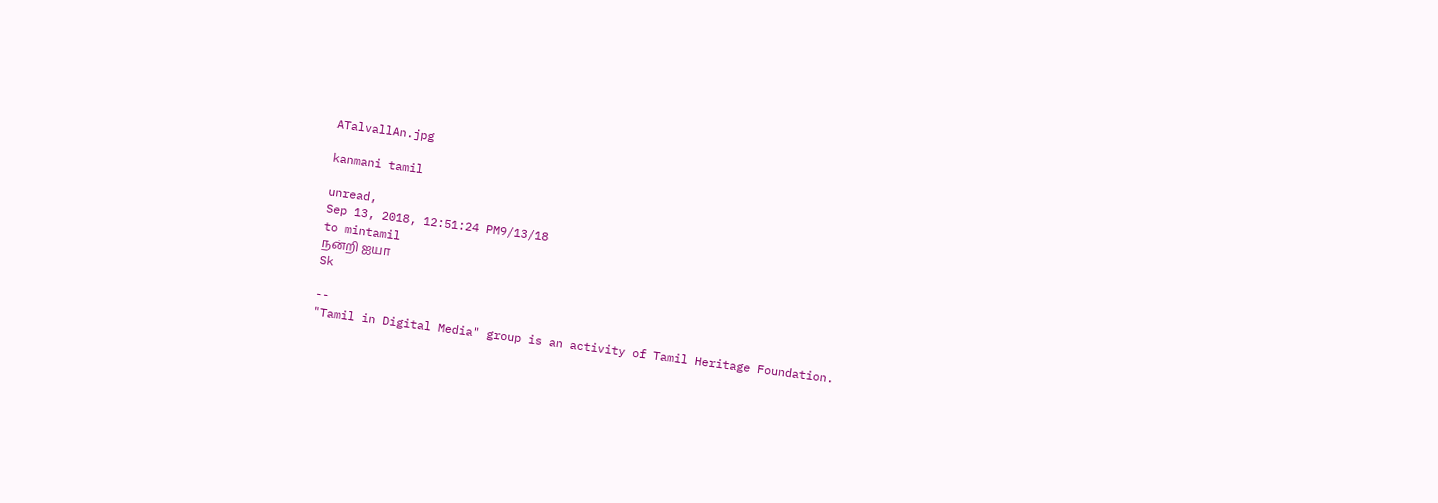ATalvallAn.jpg

kanmani tamil

unread,
Sep 13, 2018, 12:51:24 PM9/13/18
to mintamil
நன்றி ஐயா
Sk

--
"Tamil in Digital Media" group is an activity of Tamil Heritage Foundation.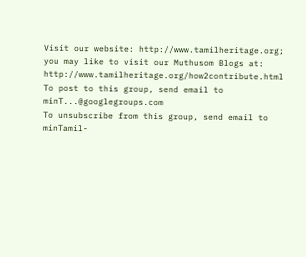Visit our website: http://www.tamilheritage.org; you may like to visit our Muthusom Blogs at: http://www.tamilheritage.org/how2contribute.html To post to this group, send email to minT...@googlegroups.com
To unsubscribe from this group, send email to minTamil-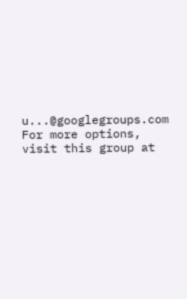u...@googlegroups.com
For more options, visit this group at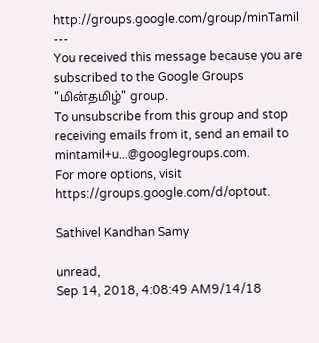http://groups.google.com/group/minTamil
---
You received this message because you are subscribed to the Google Groups "மின்தமிழ்" group.
To unsubscribe from this group and stop receiving emails from it, send an email to mintamil+u...@googlegroups.com.
For more options, visit https://groups.google.com/d/optout.

Sathivel Kandhan Samy

unread,
Sep 14, 2018, 4:08:49 AM9/14/18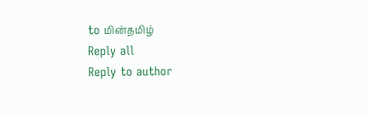to மின்தமிழ்
Reply all
Reply to author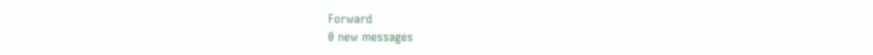Forward
0 new messages